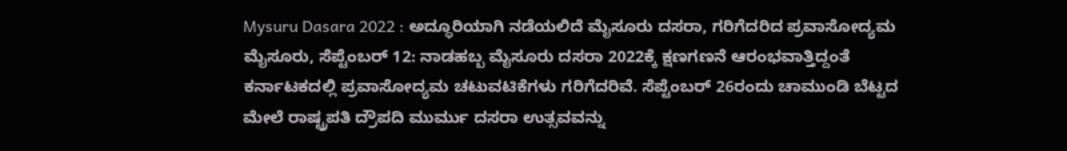Mysuru Dasara 2022 : ಅದ್ಧೂರಿಯಾಗಿ ನಡೆಯಲಿದೆ ಮೈಸೂರು ದಸರಾ, ಗರಿಗೆದರಿದ ಪ್ರವಾಸೋದ್ಯಮ
ಮೈಸೂರು, ಸೆಪ್ಟೆಂಬರ್ 12: ನಾಡಹಬ್ಬ ಮೈಸೂರು ದಸರಾ 2022ಕ್ಕೆ ಕ್ಷಣಗಣನೆ ಆರಂಭವಾತ್ತಿದ್ದಂತೆ ಕರ್ನಾಟಕದಲ್ಲಿ ಪ್ರವಾಸೋದ್ಯಮ ಚಟುವಟಿಕೆಗಳು ಗರಿಗೆದರಿವೆ. ಸೆಪ್ಟೆಂಬರ್ 26ರಂದು ಚಾಮುಂಡಿ ಬೆಟ್ಟದ ಮೇಲೆ ರಾಷ್ಟ್ರಪತಿ ದ್ರೌಪದಿ ಮುರ್ಮು ದಸರಾ ಉತ್ಸವವನ್ನು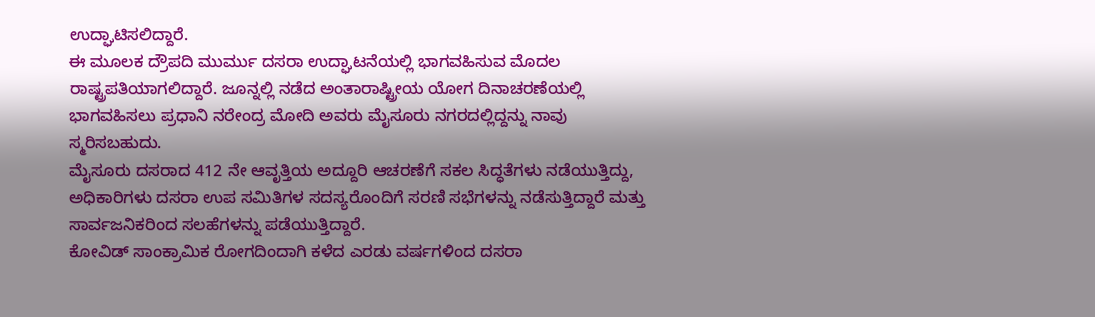ಉದ್ಘಾಟಿಸಲಿದ್ದಾರೆ.
ಈ ಮೂಲಕ ದ್ರೌಪದಿ ಮುರ್ಮು ದಸರಾ ಉದ್ಘಾಟನೆಯಲ್ಲಿ ಭಾಗವಹಿಸುವ ಮೊದಲ ರಾಷ್ಟ್ರಪತಿಯಾಗಲಿದ್ದಾರೆ. ಜೂನ್ನಲ್ಲಿ ನಡೆದ ಅಂತಾರಾಷ್ಟ್ರೀಯ ಯೋಗ ದಿನಾಚರಣೆಯಲ್ಲಿ ಭಾಗವಹಿಸಲು ಪ್ರಧಾನಿ ನರೇಂದ್ರ ಮೋದಿ ಅವರು ಮೈಸೂರು ನಗರದಲ್ಲಿದ್ದನ್ನು ನಾವು ಸ್ಮರಿಸಬಹುದು.
ಮೈಸೂರು ದಸರಾದ 412 ನೇ ಆವೃತ್ತಿಯ ಅದ್ದೂರಿ ಆಚರಣೆಗೆ ಸಕಲ ಸಿದ್ಧತೆಗಳು ನಡೆಯುತ್ತಿದ್ದು, ಅಧಿಕಾರಿಗಳು ದಸರಾ ಉಪ ಸಮಿತಿಗಳ ಸದಸ್ಯರೊಂದಿಗೆ ಸರಣಿ ಸಭೆಗಳನ್ನು ನಡೆಸುತ್ತಿದ್ದಾರೆ ಮತ್ತು ಸಾರ್ವಜನಿಕರಿಂದ ಸಲಹೆಗಳನ್ನು ಪಡೆಯುತ್ತಿದ್ದಾರೆ.
ಕೋವಿಡ್ ಸಾಂಕ್ರಾಮಿಕ ರೋಗದಿಂದಾಗಿ ಕಳೆದ ಎರಡು ವರ್ಷಗಳಿಂದ ದಸರಾ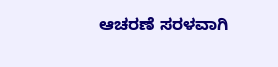ಆಚರಣೆ ಸರಳವಾಗಿ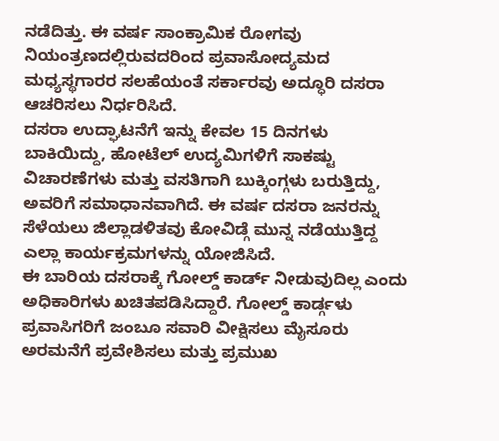ನಡೆದಿತ್ತು. ಈ ವರ್ಷ ಸಾಂಕ್ರಾಮಿಕ ರೋಗವು ನಿಯಂತ್ರಣದಲ್ಲಿರುವದರಿಂದ ಪ್ರವಾಸೋದ್ಯಮದ ಮಧ್ಯಸ್ಥಗಾರರ ಸಲಹೆಯಂತೆ ಸರ್ಕಾರವು ಅದ್ಧೂರಿ ದಸರಾ ಆಚರಿಸಲು ನಿರ್ಧರಿಸಿದೆ.
ದಸರಾ ಉದ್ಘಾಟನೆಗೆ ಇನ್ನು ಕೇವಲ 15 ದಿನಗಳು ಬಾಕಿಯಿದ್ದು, ಹೋಟೆಲ್ ಉದ್ಯಮಿಗಳಿಗೆ ಸಾಕಷ್ಟು ವಿಚಾರಣೆಗಳು ಮತ್ತು ವಸತಿಗಾಗಿ ಬುಕ್ಕಿಂಗ್ಗಳು ಬರುತ್ತಿದ್ದು, ಅವರಿಗೆ ಸಮಾಧಾನವಾಗಿದೆ. ಈ ವರ್ಷ ದಸರಾ ಜನರನ್ನು ಸೆಳೆಯಲು ಜಿಲ್ಲಾಡಳಿತವು ಕೋವಿಡ್ಗೆ ಮುನ್ನ ನಡೆಯುತ್ತಿದ್ದ ಎಲ್ಲಾ ಕಾರ್ಯಕ್ರಮಗಳನ್ನು ಯೋಜಿಸಿದೆ.
ಈ ಬಾರಿಯ ದಸರಾಕ್ಕೆ ಗೋಲ್ಡ್ ಕಾರ್ಡ್ ನೀಡುವುದಿಲ್ಲ ಎಂದು ಅಧಿಕಾರಿಗಳು ಖಚಿತಪಡಿಸಿದ್ದಾರೆ. ಗೋಲ್ಡ್ ಕಾರ್ಡ್ಗಳು ಪ್ರವಾಸಿಗರಿಗೆ ಜಂಬೂ ಸವಾರಿ ವೀಕ್ಷಿಸಲು ಮೈಸೂರು ಅರಮನೆಗೆ ಪ್ರವೇಶಿಸಲು ಮತ್ತು ಪ್ರಮುಖ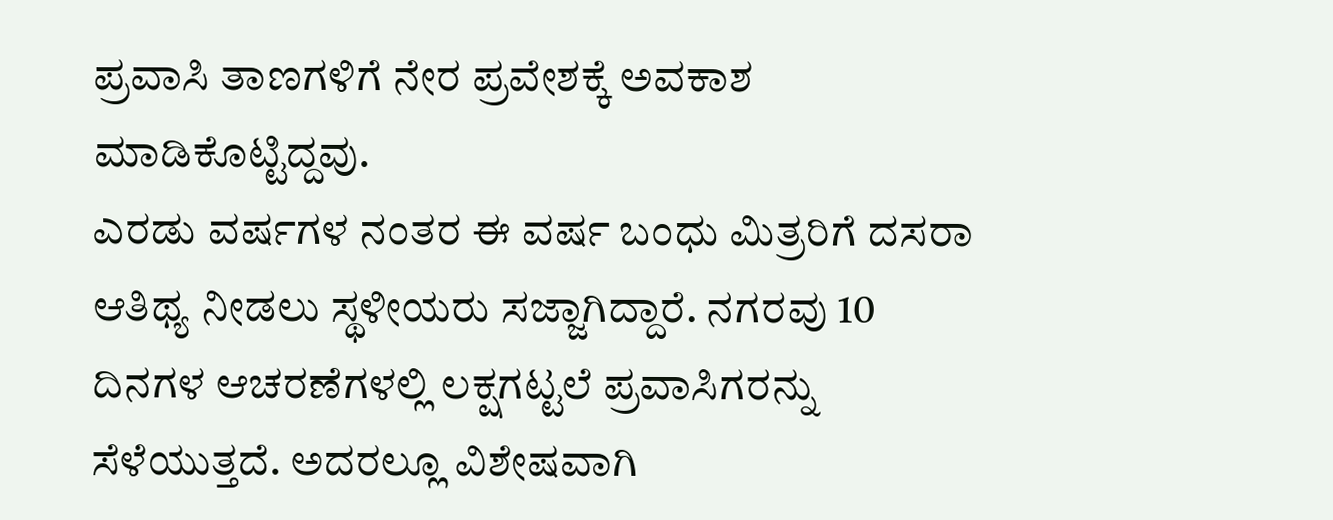ಪ್ರವಾಸಿ ತಾಣಗಳಿಗೆ ನೇರ ಪ್ರವೇಶಕ್ಕೆ ಅವಕಾಶ ಮಾಡಿಕೊಟ್ಟಿದ್ದವು.
ಎರಡು ವರ್ಷಗಳ ನಂತರ ಈ ವರ್ಷ ಬಂಧು ಮಿತ್ರರಿಗೆ ದಸರಾ ಆತಿಥ್ಯ ನೀಡಲು ಸ್ಥಳೀಯರು ಸಜ್ಜಾಗಿದ್ದಾರೆ. ನಗರವು 10 ದಿನಗಳ ಆಚರಣೆಗಳಲ್ಲಿ ಲಕ್ಷಗಟ್ಟಲೆ ಪ್ರವಾಸಿಗರನ್ನು ಸೆಳೆಯುತ್ತದೆ. ಅದರಲ್ಲೂ ವಿಶೇಷವಾಗಿ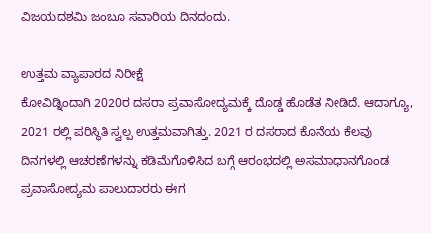ವಿಜಯದಶಮಿ ಜಂಬೂ ಸವಾರಿಯ ದಿನದಂದು.

ಉತ್ತಮ ವ್ಯಾಪಾರದ ನಿರೀಕ್ಷೆ
ಕೋವಿಡ್ನಿಂದಾಗಿ 2020ರ ದಸರಾ ಪ್ರವಾಸೋದ್ಯಮಕ್ಕೆ ದೊಡ್ಡ ಹೊಡೆತ ನೀಡಿದೆ. ಆದಾಗ್ಯೂ, 2021 ರಲ್ಲಿ ಪರಿಸ್ಥಿತಿ ಸ್ವಲ್ಪ ಉತ್ತಮವಾಗಿತ್ತು. 2021 ರ ದಸರಾದ ಕೊನೆಯ ಕೆಲವು ದಿನಗಳಲ್ಲಿ ಆಚರಣೆಗಳನ್ನು ಕಡಿಮೆಗೊಳಿಸಿದ ಬಗ್ಗೆ ಆರಂಭದಲ್ಲಿ ಅಸಮಾಧಾನಗೊಂಡ ಪ್ರವಾಸೋದ್ಯಮ ಪಾಲುದಾರರು ಈಗ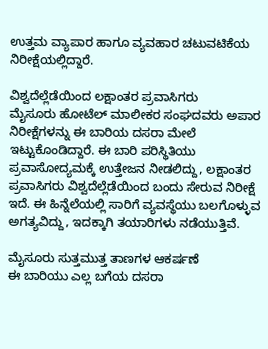ಉತ್ತಮ ವ್ಯಾಪಾರ ಹಾಗೂ ವ್ಯವಹಾರ ಚಟುವಟಿಕೆಯ ನಿರೀಕ್ಷೆಯಲ್ಲಿದ್ದಾರೆ.

ವಿಶ್ವದೆಲ್ಲೆಡೆಯಿಂದ ಲಕ್ಷಾಂತರ ಪ್ರವಾಸಿಗರು
ಮೈಸೂರು ಹೋಟೆಲ್ ಮಾಲೀಕರ ಸಂಘದವರು ಅಪಾರ ನಿರೀಕ್ಷೆಗಳನ್ನು ಈ ಬಾರಿಯ ದಸರಾ ಮೇಲೆ ಇಟ್ಟುಕೊಂಡಿದ್ದಾರೆ. ಈ ಬಾರಿ ಪರಿಸ್ಥಿತಿಯು ಪ್ರವಾಸೋದ್ಯಮಕ್ಕೆ ಉತ್ತೇಜನ ನೀಡಲಿದ್ದು, ಲಕ್ಷಾಂತರ ಪ್ರವಾಸಿಗರು ವಿಶ್ವದೆಲ್ಲೆಡೆಯಿಂದ ಬಂದು ಸೇರುವ ನಿರೀಕ್ಷೆ ಇದೆ. ಈ ಹಿನ್ನೆಲೆಯಲ್ಲಿ ಸಾರಿಗೆ ವ್ಯವಸ್ಥೆಯು ಬಲಗೊಳ್ಳುವ ಅಗತ್ಯವಿದ್ದು, ಇದಕ್ಕಾಗಿ ತಯಾರಿಗಳು ನಡೆಯುತ್ತಿವೆ.

ಮೈಸೂರು ಸುತ್ತಮುತ್ತ ತಾಣಗಳ ಆಕರ್ಷಣೆ
ಈ ಬಾರಿಯು ಎಲ್ಲ ಬಗೆಯ ದಸರಾ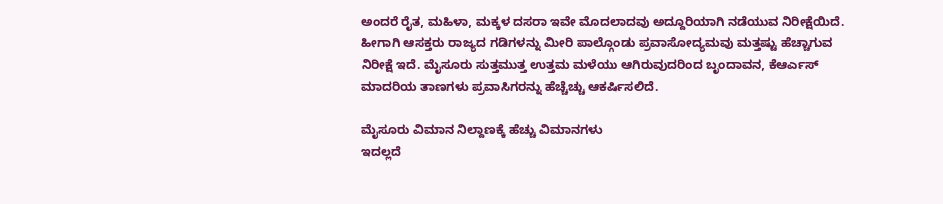ಅಂದರೆ ರೈತ, ಮಹಿಳಾ, ಮಕ್ಕಳ ದಸರಾ ಇವೇ ಮೊದಲಾದವು ಅದ್ದೂರಿಯಾಗಿ ನಡೆಯುವ ನಿರೀಕ್ಷೆಯಿದೆ. ಹೀಗಾಗಿ ಆಸಕ್ತರು ರಾಜ್ಯದ ಗಡಿಗಳನ್ನು ಮೀರಿ ಪಾಲ್ಗೊಂಡು ಪ್ರವಾಸೋದ್ಯಮವು ಮತ್ತಷ್ಟು ಹೆಚ್ಚಾಗುವ ನಿರೀಕ್ಷೆ ಇದೆ. ಮೈಸೂರು ಸುತ್ತಮುತ್ತ ಉತ್ತಮ ಮಳೆಯು ಆಗಿರುವುದರಿಂದ ಬೃಂದಾವನ, ಕೆಆರ್ಎಸ್ ಮಾದರಿಯ ತಾಣಗಳು ಪ್ರವಾಸಿಗರನ್ನು ಹೆಚ್ಚೆಚ್ಚು ಆಕರ್ಷಿಸಲಿದೆ.

ಮೈಸೂರು ವಿಮಾನ ನಿಲ್ದಾಣಕ್ಕೆ ಹೆಚ್ಚು ವಿಮಾನಗಳು
ಇದಲ್ಲದೆ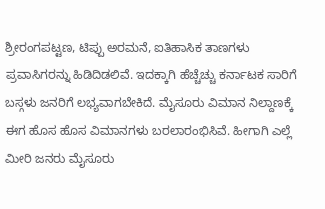ಶ್ರೀರಂಗಪಟ್ಟಣ, ಟಿಪ್ಪು ಅರಮನೆ, ಐತಿಹಾಸಿಕ ತಾಣಗಳು ಪ್ರವಾಸಿಗರನ್ನು ಹಿಡಿದಿಡಲಿವೆ. ಇದಕ್ಕಾಗಿ ಹೆಚ್ಚೆಚ್ಚು ಕರ್ನಾಟಕ ಸಾರಿಗೆ ಬಸ್ಗಳು ಜನರಿಗೆ ಲಭ್ಯವಾಗಬೇಕಿದೆ. ಮೈಸೂರು ವಿಮಾನ ನಿಲ್ದಾಣಕ್ಕೆ ಈಗ ಹೊಸ ಹೊಸ ವಿಮಾನಗಳು ಬರಲಾರಂಭಿಸಿವೆ. ಹೀಗಾಗಿ ಎಲ್ಲೆ ಮೀರಿ ಜನರು ಮೈಸೂರು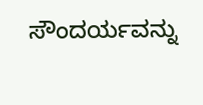ಸೌಂದರ್ಯವನ್ನು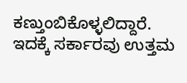ಕಣ್ತುಂಬಿಕೊಳ್ಳಲಿದ್ದಾರೆ. ಇದಕ್ಕೆ ಸರ್ಕಾರವು ಉತ್ತಮ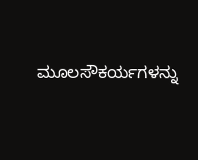ಮೂಲಸೌಕರ್ಯಗಳನ್ನು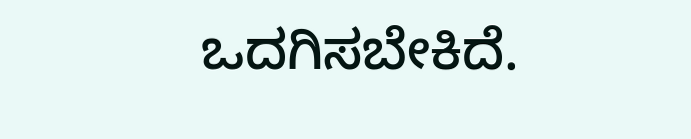ಒದಗಿಸಬೇಕಿದೆ.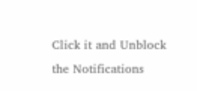Click it and Unblock the Notifications